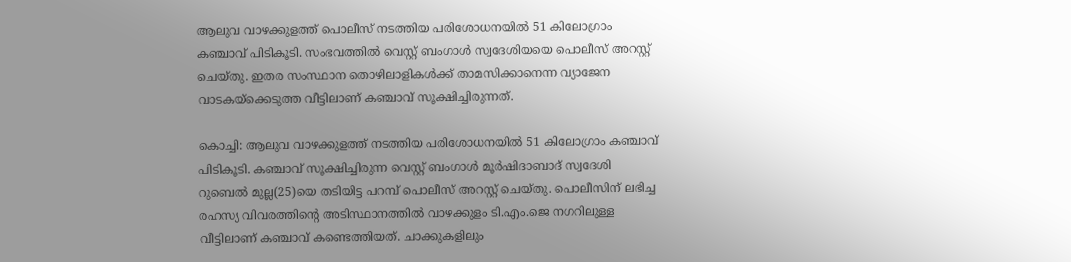ആലുവ വാഴക്കുളത്ത് പൊലീസ് നടത്തിയ പരിശോധനയിൽ 51 കിലോഗ്രാം കഞ്ചാവ് പിടികൂടി. സംഭവത്തിൽ വെസ്റ്റ് ബംഗാൾ സ്വദേശിയയെ പൊലീസ് അറസ്റ്റ് ചെയ്തു. ഇതര സംസ്ഥാന തൊഴിലാളികൾക്ക് താമസിക്കാനെന്ന വ്യാജേന വാടകയ്ക്കെടുത്ത വീട്ടിലാണ് കഞ്ചാവ് സൂക്ഷിച്ചിരുന്നത്.

കൊച്ചി: ആലുവ വാഴക്കുളത്ത് നടത്തിയ പരിശോധനയിൽ 51 കിലോഗ്രാം കഞ്ചാവ് പിടികൂടി. കഞ്ചാവ് സൂക്ഷിച്ചിരുന്ന വെസ്റ്റ് ബംഗാൾ മൂർഷിദാബാദ് സ്വദേശി റുബെൽ മുല്ല(25)യെ തടിയിട്ട പറമ്പ് പൊലീസ് അറസ്റ്റ് ചെയ്തു. പൊലീസിന് ലഭിച്ച രഹസ്യ വിവരത്തിൻ്റെ അടിസ്ഥാനത്തിൽ വാഴക്കുളം ടി.എം.ജെ നഗറിലുള്ള വീട്ടിലാണ് കഞ്ചാവ് കണ്ടെത്തിയത്. ചാക്കുകളിലും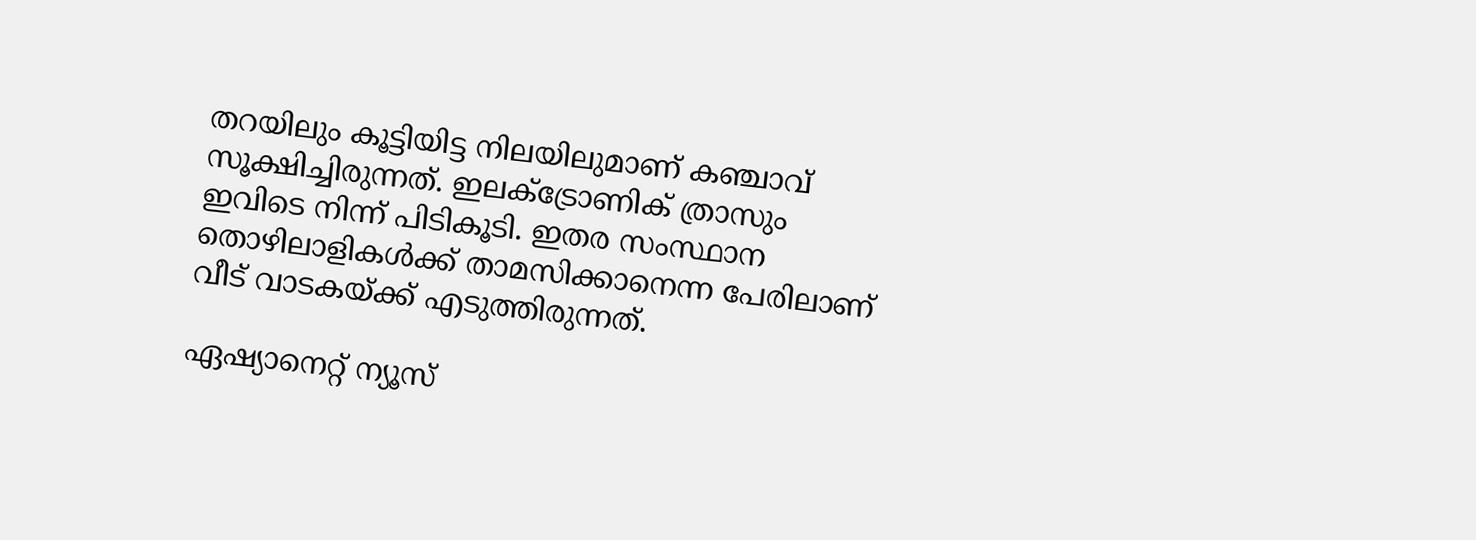തറയിലും കൂട്ടിയിട്ട നിലയിലുമാണ് കഞ്ചാവ് സൂക്ഷിച്ചിരുന്നത്. ഇലക്ട്രോണിക് ത്രാസും ഇവിടെ നിന്ന് പിടികൂടി. ഇതര സംസ്ഥാന തൊഴിലാളികൾക്ക് താമസിക്കാനെന്ന പേരിലാണ് വീട് വാടകയ്ക്ക് എടുത്തിരുന്നത്.

ഏഷ്യാനെറ്റ് ന്യൂസ്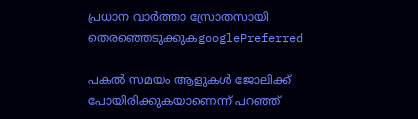പ്രധാന വാർത്താ സ്രോതസായി തെരഞ്ഞെടുക്കുകgooglePreferred

പകൽ സമയം ആളുകൾ ജോലിക്ക് പോയിരിക്കുകയാണെന്ന് പറഞ്ഞ്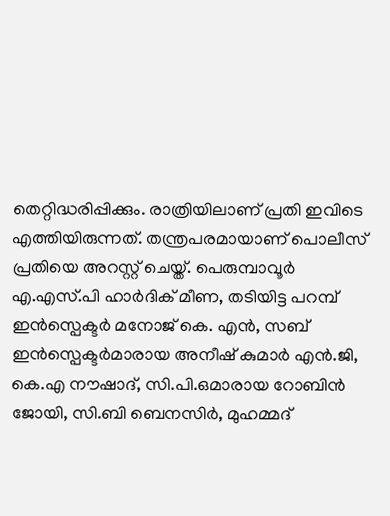തെറ്റിദ്ധരിപ്പിക്കും. രാത്രിയിലാണ് പ്രതി ഇവിടെ എത്തിയിരുന്നത്. തന്ത്രപരമായാണ് പൊലീസ് പ്രതിയെ അറസ്റ്റ് ചെയ്ത്. പെരുമ്പാവൂർ എ.എസ്.പി ഹാർദിക് മീണ, തടിയിട്ട പറമ്പ് ഇൻസ്പെക്ടർ മനോജ് കെ. എൻ, സബ് ഇൻസ്പെക്ടർമാരായ അനീഷ് കുമാർ എൻ.ജി, കെ.എ നൗഷാദ്, സി.പി.ഒമാരായ റോബിൻ ജോയി, സി.ബി ബെനസിർ, മുഹമ്മദ്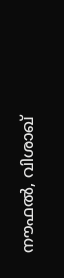നൗഫൽ, വിശാഖ്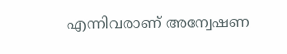എന്നിവരാണ് അന്വേഷണ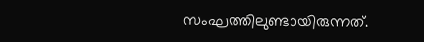സംഘത്തിലുണ്ടായിരുന്നത്.